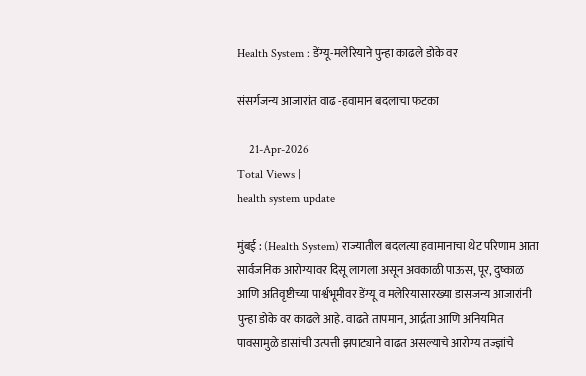Health System : डेंग्यू-मलेरियाने पुन्हा काढले डोके वर

संसर्गजन्य आजारांत वाढ -हवामान बदलाचा फटका

    21-Apr-2026
Total Views |
health system update

मुंबई : (Health System) राज्यातील बदलत्या हवामानाचा थेट परिणाम आता सार्वजनिक आरोग्यावर दिसू लागला असून अवकाळी पाऊस, पूर, दुष्काळ आणि अतिवृष्टीच्या पार्श्वभूमीवर डेंग्यू व मलेरियासारख्या डासजन्य आजारांनी पुन्हा डोके वर काढले आहे. वाढते तापमान, आर्द्रता आणि अनियमित पावसामुळे डासांची उत्पत्ती झपाट्याने वाढत असल्याचे आरोग्य तज्ज्ञांचे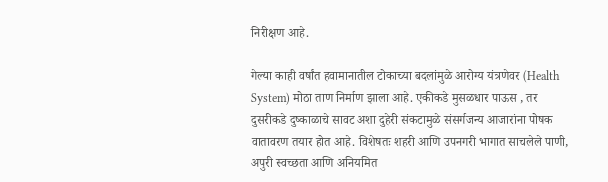निरीक्षण आहे.

गेल्या काही वर्षांत हवामानातील टोकाच्या बदलांमुळे आरोग्य यंत्रणेवर (Health System) मोठा ताण निर्माण झाला आहे. एकीकडे मुसळधार पाऊस , तर दुसरीकडे दुष्काळाचे सावट अशा दुहेरी संकटामुळे संसर्गजन्य आजारांना पोषक वातावरण तयार होत आहे. विशेषतः शहरी आणि उपनगरी भागात साचलेले पाणी, अपुरी स्वच्छता आणि अनियमित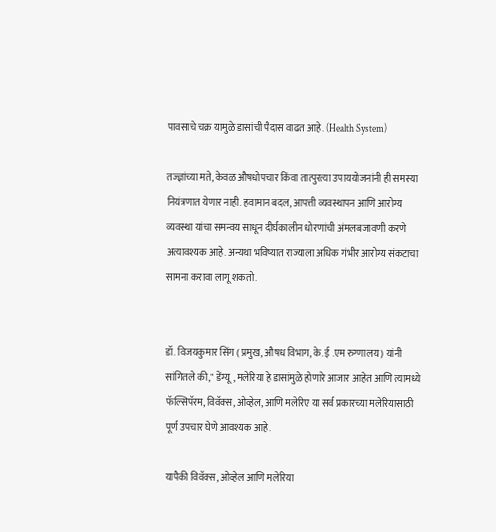पावसाचे चक्र यामुळे डासांची पैदास वाढत आहे. (Health System)

तज्ज्ञांच्या मते, केवळ औषधोपचार किंवा तात्पुरत्या उपाययोजनांनी ही समस्या नियंत्रणात येणार नाही. हवामान बदल, आपत्ती व्यवस्थापन आणि आरोग्य व्यवस्था यांचा समन्वय साधून दीर्घकालीन धोरणांची अंमलबजावणी करणे अत्यावश्यक आहे. अन्यथा भविष्यात राज्याला अधिक गंभीर आरोग्य संकटाचा सामना करावा लागू शकतो.


डॉ. विजयकुमार सिंग ( प्रमुख, औषध विभाग, के. ई .एम रुग्णालय ) यांनी सांगितले की," डेंग्यू, मलेरिया हे डासांमुळे होणारे आजार आहेत आणि त्यामध्ये फॅल्सिपॅरम, विवॅक्स, ओव्हेल, आणि मलेरिए या सर्व प्रकारच्या मलेरियासाठी पूर्ण उपचार घेणे आवश्यक आहे.

यापैकी विवॅक्स, ओव्हेल आणि मलेरिया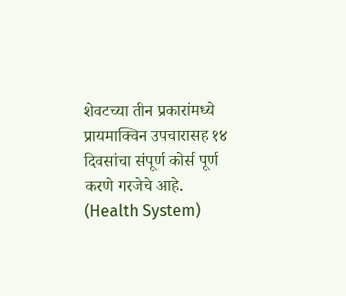शेवटच्या तीन प्रकारांमध्ये प्रायमाक्विन उपचारासह १४ दिवसांचा संपूर्ण कोर्स पूर्ण करणे गरजेचे आहे. (Health System)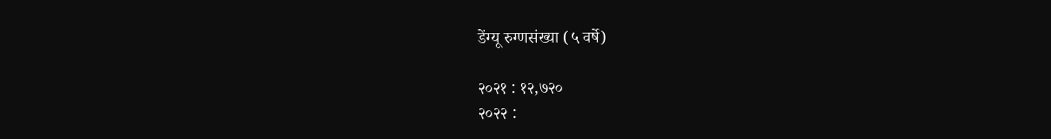डेंग्यू रुग्णसंख्या (५ वर्षे)

२०२१ : १२,७२०
२०२२ :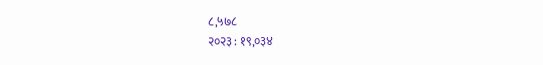८,५७८
२०२३ : १९,०३४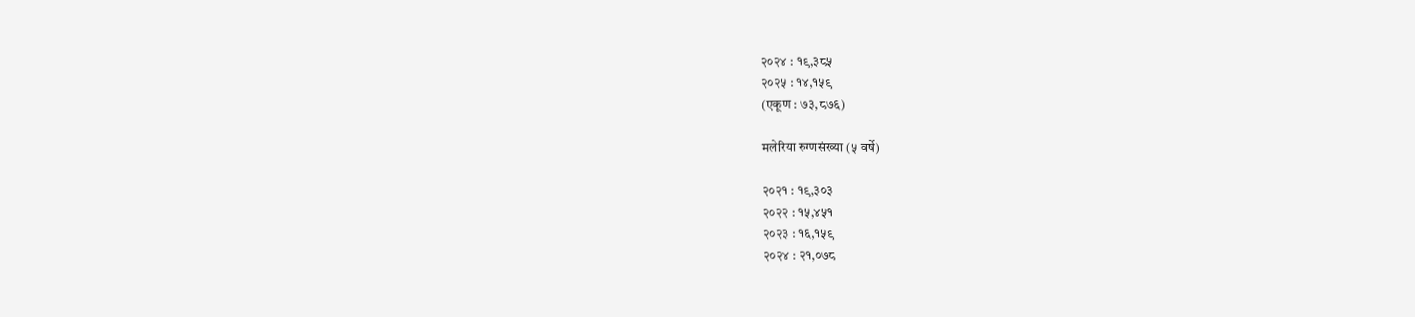२०२४ : १९,३८५
२०२५ : १४,१५९
(एकूण : ७३,८७६)

मलेरिया रुग्णसंख्या (५ वर्षे)

२०२१ : १९,३०३
२०२२ : १५,४५१
२०२३ : १६,१५९
२०२४ : २१,०७८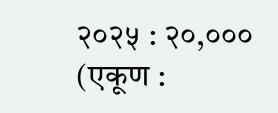२०२५ : २०,०००
(एकूण :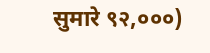सुमारे ९२,०००)